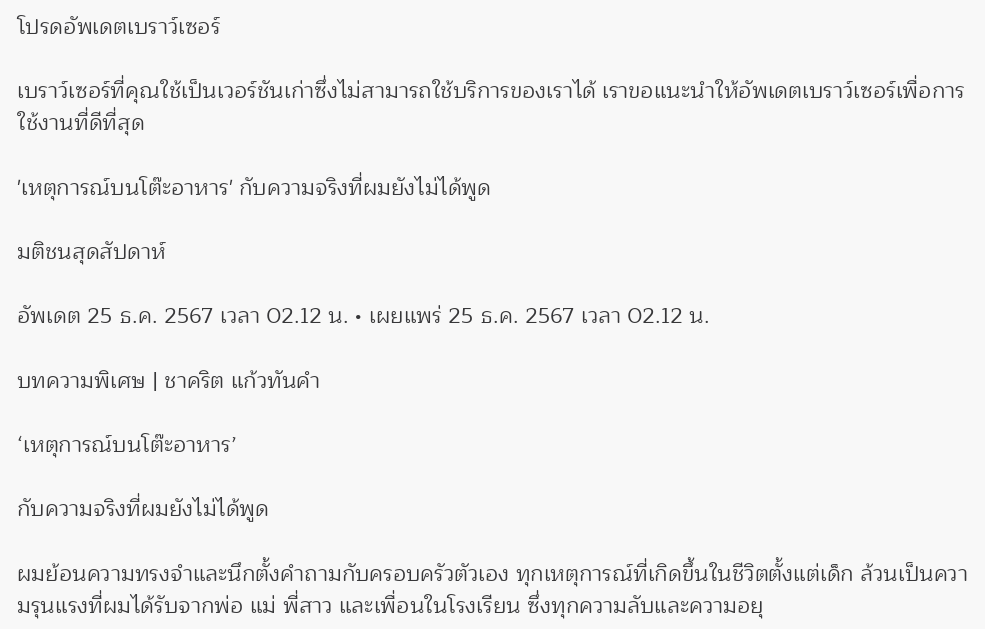โปรดอัพเดตเบราว์เซอร์

เบราว์เซอร์ที่คุณใช้เป็นเวอร์ชันเก่าซึ่งไม่สามารถใช้บริการของเราได้ เราขอแนะนำให้อัพเดตเบราว์เซอร์เพื่อการใช้งานที่ดีที่สุด

'เหตุการณ์บนโต๊ะอาหาร' กับความจริงที่ผมยังไม่ได้พูด

มติชนสุดสัปดาห์

อัพเดต 25 ธ.ค. 2567 เวลา 02.12 น. • เผยแพร่ 25 ธ.ค. 2567 เวลา 02.12 น.

บทความพิเศษ | ชาคริต แก้วทันคำ

‘เหตุการณ์บนโต๊ะอาหาร’

กับความจริงที่ผมยังไม่ได้พูด

ผมย้อนความทรงจำและนึกตั้งคำถามกับครอบครัวตัวเอง ทุกเหตุการณ์ที่เกิดขึ้นในชีวิตตั้งแต่เด็ก ล้วนเป็นความรุนแรงที่ผมได้รับจากพ่อ แม่ พี่สาว และเพื่อนในโรงเรียน ซึ่งทุกความลับและความอยุ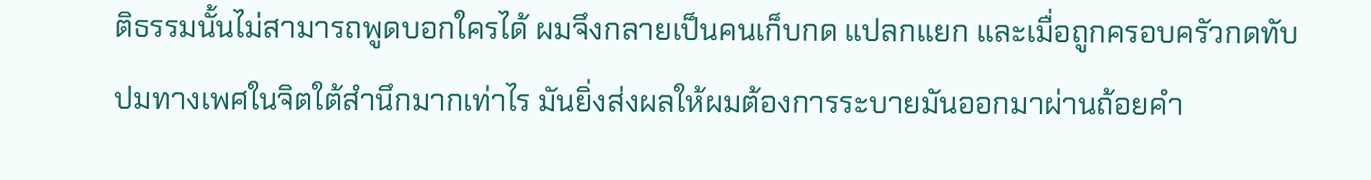ติธรรมนั้นไม่สามารถพูดบอกใครได้ ผมจึงกลายเป็นคนเก็บกด แปลกแยก และเมื่อถูกครอบครัวกดทับปมทางเพศในจิตใต้สำนึกมากเท่าไร มันยิ่งส่งผลให้ผมต้องการระบายมันออกมาผ่านถ้อยคำ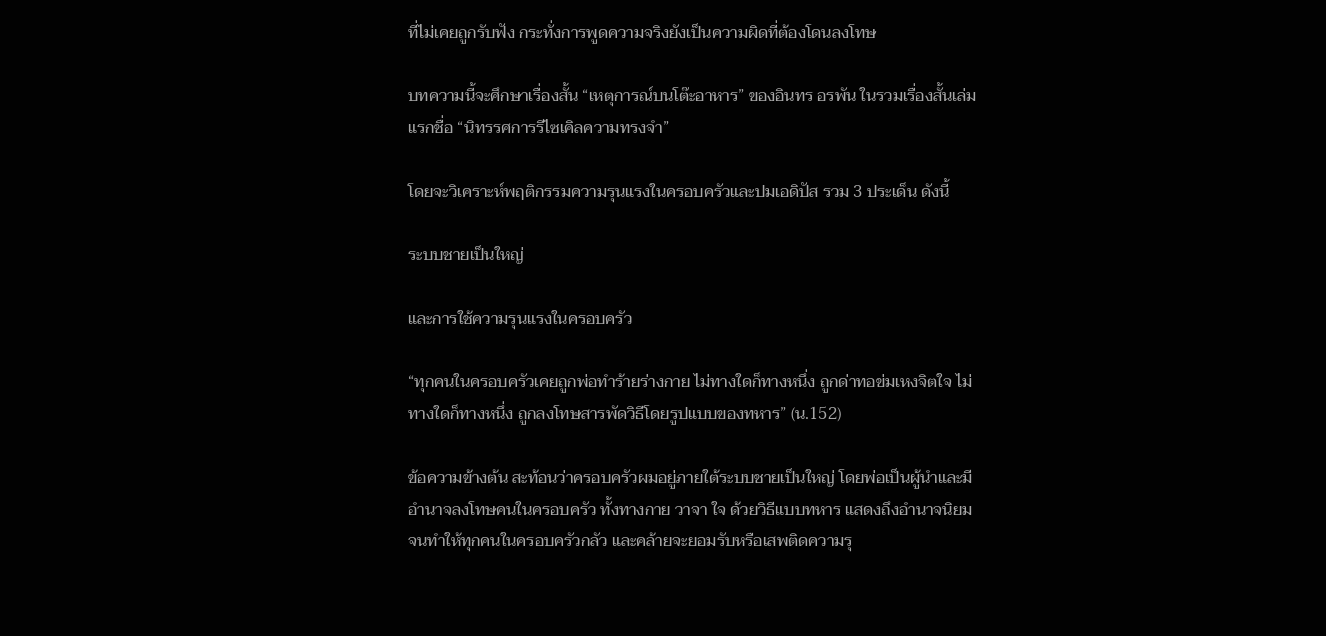ที่ไม่เคยถูกรับฟัง กระทั่งการพูดความจริงยังเป็นความผิดที่ต้องโดนลงโทษ

บทความนี้จะศึกษาเรื่องสั้น “เหตุการณ์บนโต๊ะอาหาร” ของอินทร อรพัน ในรวมเรื่องสั้นเล่มแรกชื่อ “นิทรรศการรีไซเคิลความทรงจำ”

โดยจะวิเคราะห์พฤติกรรมความรุนแรงในครอบครัวและปมเอดิปัส รวม 3 ประเด็น ดังนี้

ระบบชายเป็นใหญ่

และการใช้ความรุนแรงในครอบครัว

“ทุกคนในครอบครัวเคยถูกพ่อทำร้ายร่างกาย ไม่ทางใดก็ทางหนึ่ง ถูกด่าทอข่มเหงจิตใจ ไม่ทางใดก็ทางหนึ่ง ถูกลงโทษสารพัดวิธีโดยรูปแบบของทหาร” (น.152)

ข้อความข้างต้น สะท้อนว่าครอบครัวผมอยู่ภายใต้ระบบชายเป็นใหญ่ โดยพ่อเป็นผู้นำและมีอำนาจลงโทษคนในครอบครัว ทั้งทางกาย วาจา ใจ ด้วยวิธีแบบทหาร แสดงถึงอำนาจนิยม จนทำให้ทุกคนในครอบครัวกลัว และคล้ายจะยอมรับหรือเสพติดความรุ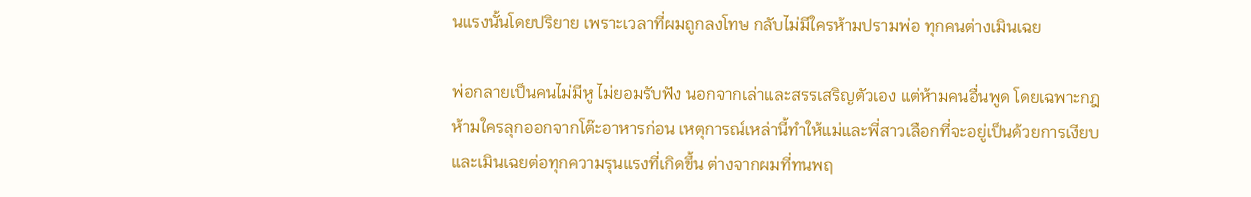นแรงนั้นโดยปริยาย เพราะเวลาที่ผมถูกลงโทษ กลับไม่มีใครห้ามปรามพ่อ ทุกคนต่างเมินเฉย

พ่อกลายเป็นคนไม่มีหู ไม่ยอมรับฟัง นอกจากเล่าและสรรเสริญตัวเอง แต่ห้ามคนอื่นพูด โดยเฉพาะกฎห้ามใครลุกออกจากโต๊ะอาหารก่อน เหตุการณ์เหล่านี้ทำให้แม่และพี่สาวเลือกที่จะอยู่เป็นด้วยการเงียบและเมินเฉยต่อทุกความรุนแรงที่เกิดขึ้น ต่างจากผมที่ทนพฤ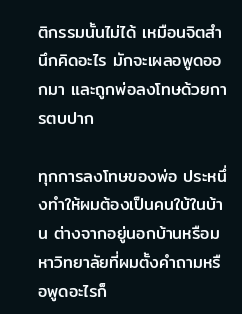ติกรรมนั้นไม่ได้ เหมือนจิตสำนึกคิดอะไร มักจะเผลอพูดออกมา และถูกพ่อลงโทษด้วยการตบปาก

ทุกการลงโทษของพ่อ ประหนึ่งทำให้ผมต้องเป็นคนใบ้ในบ้าน ต่างจากอยู่นอกบ้านหรือมหาวิทยาลัยที่ผมตั้งคำถามหรือพูดอะไรก็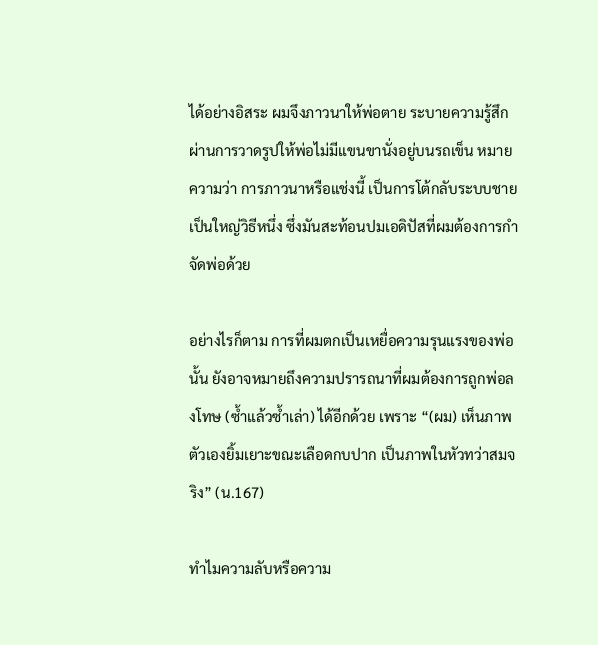ได้อย่างอิสระ ผมจึงภาวนาให้พ่อตาย ระบายความรู้สึกผ่านการวาดรูปให้พ่อไม่มีแขนขานั่งอยู่บนรถเข็น หมายความว่า การภาวนาหรือแช่งนี้ เป็นการโต้กลับระบบชายเป็นใหญ่วิธีหนึ่ง ซึ่งมันสะท้อนปมเอดิปัสที่ผมต้องการกำจัดพ่อด้วย

อย่างไรก็ตาม การที่ผมตกเป็นเหยื่อความรุนแรงของพ่อนั้น ยังอาจหมายถึงความปรารถนาที่ผมต้องการถูกพ่อลงโทษ (ซ้ำแล้วซ้ำเล่า) ได้อีกด้วย เพราะ “(ผม) เห็นภาพตัวเองยิ้มเยาะขณะเลือดกบปาก เป็นภาพในหัวทว่าสมจริง” (น.167)

ทำไมความลับหรือความ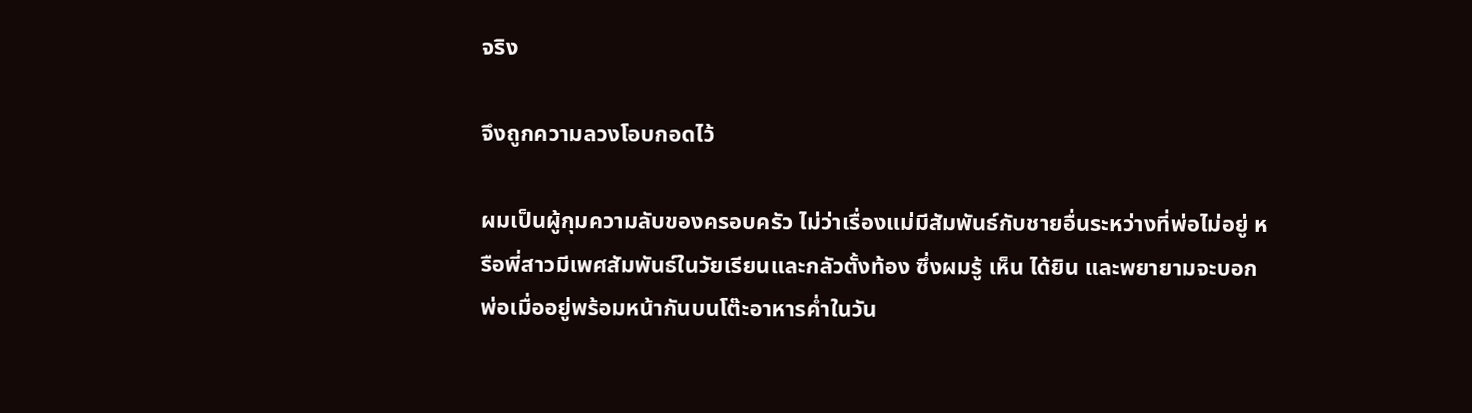จริง

จึงถูกความลวงโอบกอดไว้

ผมเป็นผู้กุมความลับของครอบครัว ไม่ว่าเรื่องแม่มีสัมพันธ์กับชายอื่นระหว่างที่พ่อไม่อยู่ หรือพี่สาวมีเพศสัมพันธ์ในวัยเรียนและกลัวตั้งท้อง ซึ่งผมรู้ เห็น ได้ยิน และพยายามจะบอกพ่อเมื่ออยู่พร้อมหน้ากันบนโต๊ะอาหารค่ำในวัน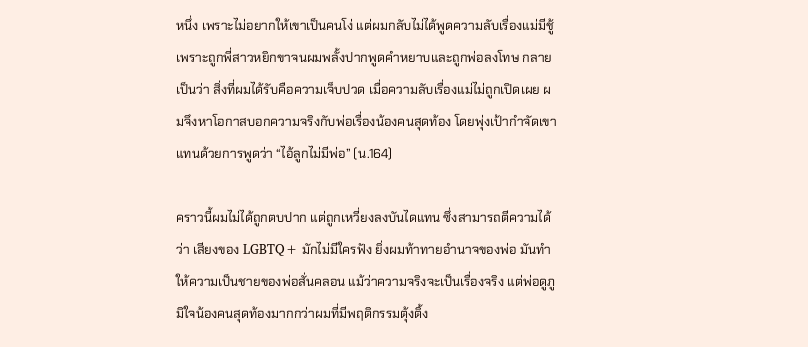หนึ่ง เพราะไม่อยากให้เขาเป็นคนโง่ แต่ผมกลับไม่ได้พูดความลับเรื่องแม่มีชู้ เพราะถูกพี่สาวหยิกขาจนผมพลั้งปากพูดคำหยาบและถูกพ่อลงโทษ กลายเป็นว่า สิ่งที่ผมได้รับคือความเจ็บปวด เมื่อความลับเรื่องแม่ไม่ถูกเปิดเผย ผมจึงหาโอกาสบอกความจริงกับพ่อเรื่องน้องคนสุดท้อง โดยพุ่งเป้ากำจัดเขาแทนด้วยการพูดว่า “ไอ้ลูกไม่มีพ่อ” (น.164)

คราวนี้ผมไม่ได้ถูกตบปาก แต่ถูกเหวี่ยงลงบันไดแทน ซึ่งสามารถตีความได้ว่า เสียงของ LGBTQ+ มักไม่มีใครฟัง ยิ่งผมท้าทายอำนาจของพ่อ มันทำให้ความเป็นชายของพ่อสั่นคลอน แม้ว่าความจริงจะเป็นเรื่องจริง แต่พ่อดูภูมิใจน้องคนสุดท้องมากกว่าผมที่มีพฤติกรรมตุ้งติ้ง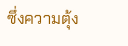ซึ่งความตุ้ง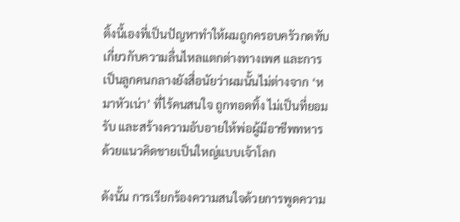ติ้งนี้เองที่เป็นปัญหาทำให้ผมถูกครอบครัวกดทับเกี่ยวกับความลื่นไหลแตกต่างทางเพศ และการเป็นลูกคนกลางยังสื่อนัยว่าผมนั้นไม่ต่างจาก ‘หมาหัวเน่า’ ที่ไร้คนสนใจ ถูกทอดทิ้ง ไม่เป็นที่ยอมรับ และสร้างความอับอายให้พ่อผู้มีอาชีพทหาร ด้วยแนวคิดชายเป็นใหญ่แบบเจ้าโลก

ดังนั้น การเรียกร้องความสนใจด้วยการพูดความ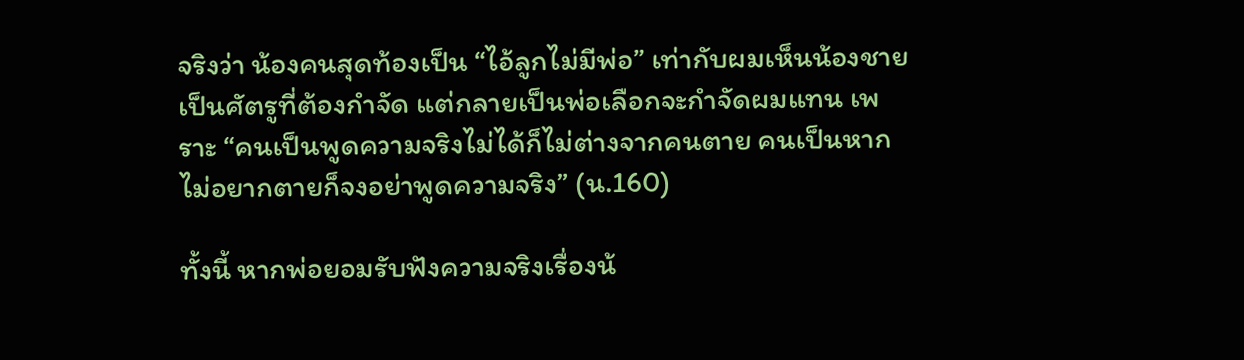จริงว่า น้องคนสุดท้องเป็น “ไอ้ลูกไม่มีพ่อ” เท่ากับผมเห็นน้องชายเป็นศัตรูที่ต้องกำจัด แต่กลายเป็นพ่อเลือกจะกำจัดผมแทน เพราะ “คนเป็นพูดความจริงไม่ได้ก็ไม่ต่างจากคนตาย คนเป็นหากไม่อยากตายก็จงอย่าพูดความจริง” (น.160)

ทั้งนี้ หากพ่อยอมรับฟังความจริงเรื่องน้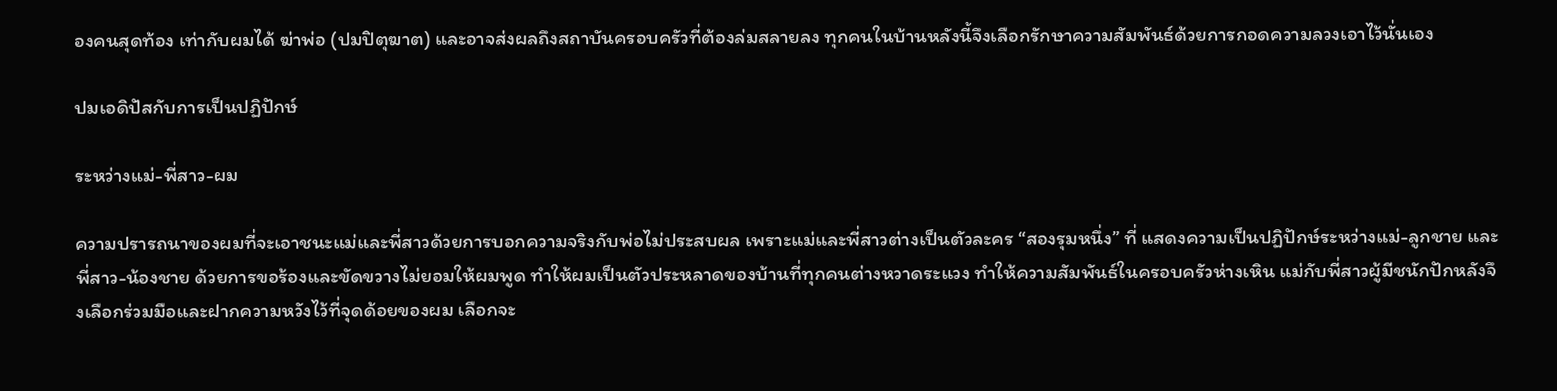องคนสุดท้อง เท่ากับผมได้ ฆ่าพ่อ (ปมปิตุฆาต) และอาจส่งผลถึงสถาบันครอบครัวที่ต้องล่มสลายลง ทุกคนในบ้านหลังนี้จึงเลือกรักษาความสัมพันธ์ด้วยการกอดความลวงเอาไว้นั่นเอง

ปมเอดิปัสกับการเป็นปฏิปักษ์

ระหว่างแม่-พี่สาว-ผม

ความปรารถนาของผมที่จะเอาชนะแม่และพี่สาวด้วยการบอกความจริงกับพ่อไม่ประสบผล เพราะแม่และพี่สาวต่างเป็นตัวละคร “สองรุมหนึ่ง” ที่ แสดงความเป็นปฏิปักษ์ระหว่างแม่-ลูกชาย และพี่สาว-น้องชาย ด้วยการขอร้องและขัดขวางไม่ยอมให้ผมพูด ทำให้ผมเป็นตัวประหลาดของบ้านที่ทุกคนต่างหวาดระแวง ทำให้ความสัมพันธ์ในครอบครัวห่างเหิน แม่กับพี่สาวผู้มีชนักปักหลังจึงเลือกร่วมมือและฝากความหวังไว้ที่จุดด้อยของผม เลือกจะ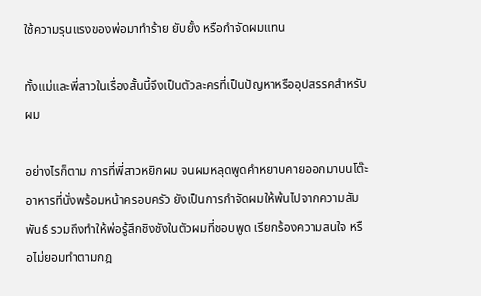ใช้ความรุนแรงของพ่อมาทำร้าย ยับยั้ง หรือกำจัดผมแทน

ทั้งแม่และพี่สาวในเรื่องสั้นนี้จึงเป็นตัวละครที่เป็นปัญหาหรืออุปสรรคสำหรับผม

อย่างไรก็ตาม การที่พี่สาวหยิกผม จนผมหลุดพูดคำหยาบคายออกมาบนโต๊ะอาหารที่นั่งพร้อมหน้าครอบครัว ยังเป็นการกำจัดผมให้พ้นไปจากความสัมพันธ์ รวมถึงทำให้พ่อรู้สึกชิงชังในตัวผมที่ชอบพูด เรียกร้องความสนใจ หรือไม่ยอมทำตามกฎ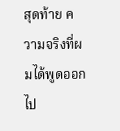สุดท้าย ความจริงที่ผมได้พูดออกไป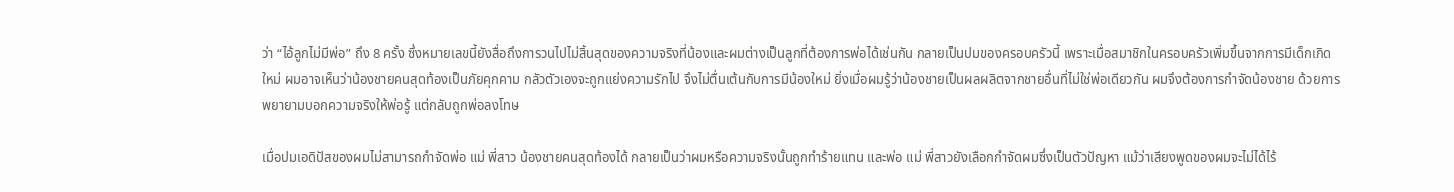ว่า “ไอ้ลูกไม่มีพ่อ” ถึง 8 ครั้ง ซึ่งหมายเลขนี้ยังสื่อถึงการวนไปไม่สิ้นสุดของความจริงที่น้องและผมต่างเป็นลูกที่ต้องการพ่อได้เช่นกัน กลายเป็นปมของครอบครัวนี้ เพราะเมื่อสมาชิกในครอบครัวเพิ่มขึ้นจากการมีเด็กเกิดใหม่ ผมอาจเห็นว่าน้องชายคนสุดท้องเป็นภัยคุกคาม กลัวตัวเองจะถูกแย่งความรักไป จึงไม่ตื่นเต้นกับการมีน้องใหม่ ยิ่งเมื่อผมรู้ว่าน้องชายเป็นผลผลิตจากชายอื่นที่ไม่ใช่พ่อเดียวกัน ผมจึงต้องการกำจัดน้องชาย ด้วยการพยายามบอกความจริงให้พ่อรู้ แต่กลับถูกพ่อลงโทษ

เมื่อปมเอดิปัสของผมไม่สามารถกำจัดพ่อ แม่ พี่สาว น้องชายคนสุดท้องได้ กลายเป็นว่าผมหรือความจริงนั้นถูกทำร้ายแทน และพ่อ แม่ พี่สาวยังเลือกกำจัดผมซึ่งเป็นตัวปัญหา แม้ว่าเสียงพูดของผมจะไม่ได้ไร้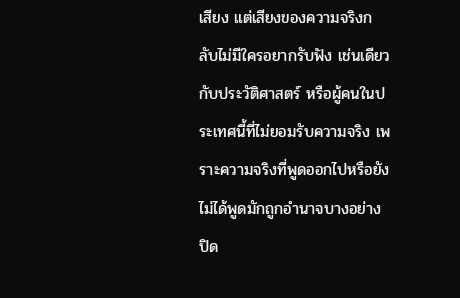เสียง แต่เสียงของความจริงกลับไม่มีใครอยากรับฟัง เช่นเดียวกับประวัติศาสตร์ หรือผู้คนในประเทศนี้ที่ไม่ยอมรับความจริง เพราะความจริงที่พูดออกไปหรือยังไม่ได้พูดมักถูกอำนาจบางอย่างปิด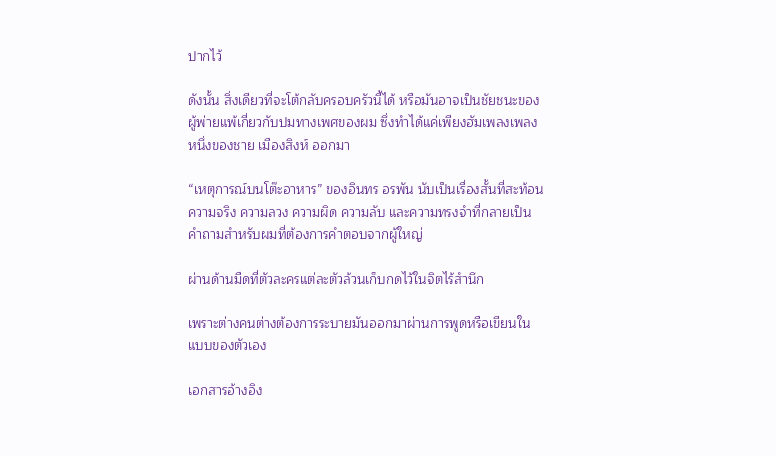ปากไว้

ดังนั้น สิ่งเดียวที่จะโต้กลับครอบครัวนี้ได้ หรือมันอาจเป็นชัยชนะของผู้พ่ายแพ้เกี่ยวกับปมทางเพศของผม ซึ่งทำได้แค่เพียงฮัมเพลงเพลงหนึ่งของชาย เมืองสิงห์ ออกมา

“เหตุการณ์บนโต๊ะอาหาร” ของอินทร อรพัน นับเป็นเรื่องสั้นที่สะท้อนความจริง ความลวง ความผิด ความลับ และความทรงจำที่กลายเป็นคำถามสำหรับผมที่ต้องการคำตอบจากผู้ใหญ่

ผ่านด้านมืดที่ตัวละครแต่ละตัวล้วนเก็บกดไว้ในจิตไร้สำนึก

เพราะต่างคนต่างต้องการระบายมันออกมาผ่านการพูดหรือเขียนในแบบของตัวเอง

เอกสารอ้างอิง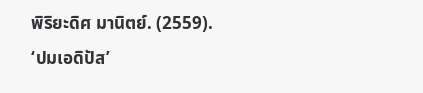พิริยะดิศ มานิตย์. (2559). ‘ปมเอดิปัส’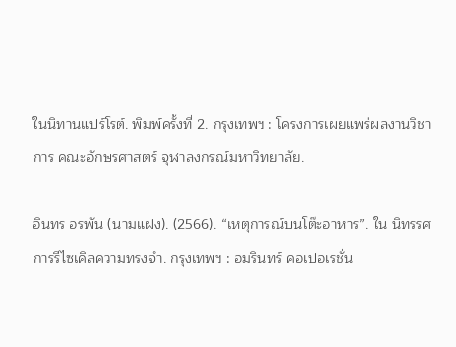ในนิทานแปร์โรต์. พิมพ์ครั้งที่ 2. กรุงเทพฯ : โครงการเผยแพร่ผลงานวิชาการ คณะอักษรศาสตร์ จุฬาลงกรณ์มหาวิทยาลัย.

อินทร อรพัน (นามแฝง). (2566). “เหตุการณ์บนโต๊ะอาหาร”. ใน นิทรรศการรีไซเคิลความทรงจำ. กรุงเทพฯ : อมรินทร์ คอเปอเรชั่น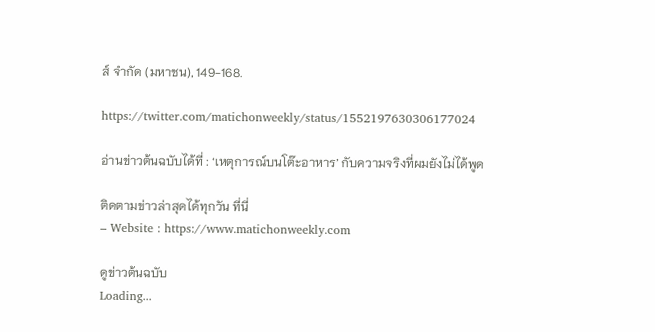ส์ จำกัด (มหาชน), 149-168.

https://twitter.com/matichonweekly/status/1552197630306177024

อ่านข่าวต้นฉบับได้ที่ : ‘เหตุการณ์บนโต๊ะอาหาร’ กับความจริงที่ผมยังไม่ได้พูด

ติดตามข่าวล่าสุดได้ทุกวัน ที่นี่
– Website : https://www.matichonweekly.com

ดูข่าวต้นฉบับ
Loading...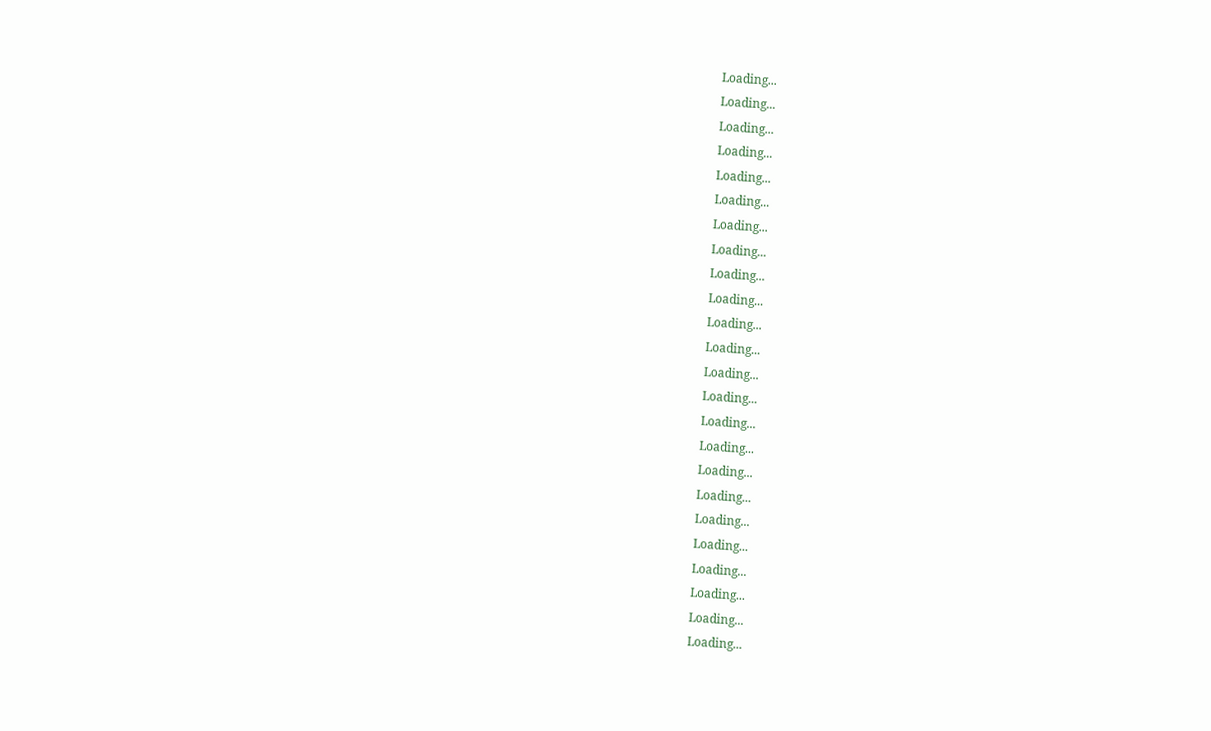Loading...
Loading...
Loading...
Loading...
Loading...
Loading...
Loading...
Loading...
Loading...
Loading...
Loading...
Loading...
Loading...
Loading...
Loading...
Loading...
Loading...
Loading...
Loading...
Loading...
Loading...
Loading...
Loading...
Loading...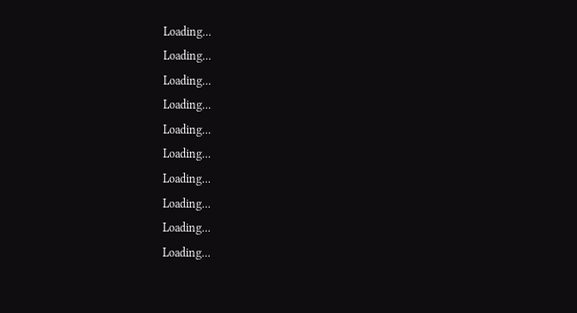Loading...
Loading...
Loading...
Loading...
Loading...
Loading...
Loading...
Loading...
Loading...
Loading...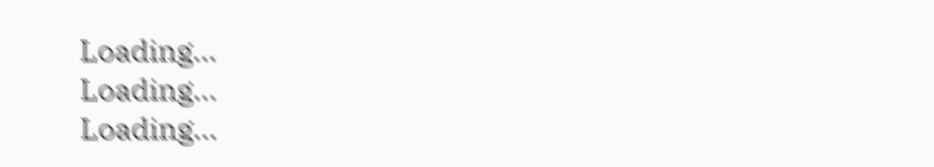Loading...
Loading...
Loading...